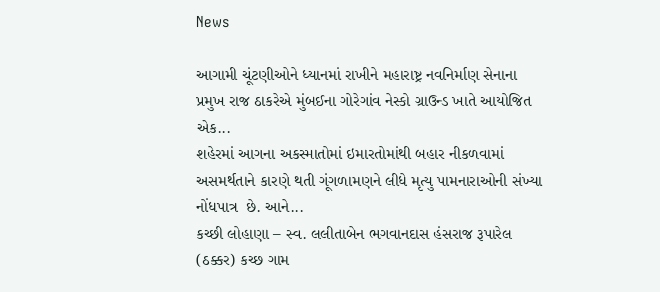News

આગામી ચૂંટણીઓને ધ્યાનમાં રાખીને મહારાષ્ટ્ર નવનિર્માણ સેનાના પ્રમુખ રાજ ઠાકરેએ મુંબઈના ગોરેગાંવ નેસ્કો ગ્રાઉન્ડ ખાતે આયોજિત એક...
શહેરમાં આગના અકસ્માતોમાં ઇમારતોમાંથી બહાર નીકળવામાં અસમર્થતાને કારણે થતી ગૂંગળામણને લીધે મૃત્યુ પામનારાઓની સંખ્યા નોંધપાત્ર  છે. આને...
કચ્છી લોહાણા – સ્વ. લલીતાબેન ભગવાનદાસ હંસરાજ રૂપારેલ (ઠક્કર) કચ્છ ગામ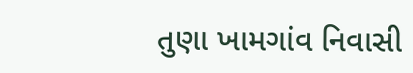તુણા ખામગાંવ નિવાસી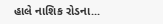હાલે નાશિક રોડના...